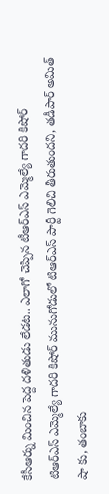కేసీఆర్ను మించిన పెద్ద దళితుడు లేడట.. ఎలాగో చెప్పిన టీఆర్ఎస్ ఎమ్మెల్యే గాదరి కిషోర్
టిఆర్ఎస్ ఎమ్మెల్యే గాదరి కిషోర్ మునుగోడులో టిఆర్ఎస్ పార్టీ గెలిచి తీరుతుందని, తడీపార్ అమిత్ షా కు, తంబాకు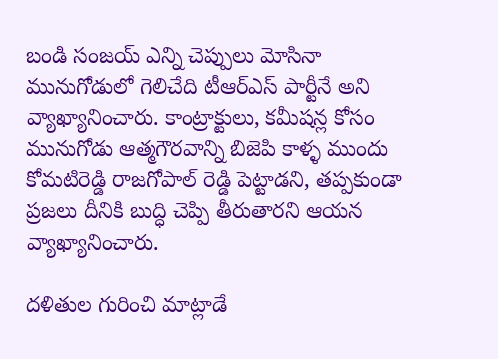బండి సంజయ్ ఎన్ని చెప్పులు మోసినా మునుగోడులో గెలిచేది టీఆర్ఎస్ పార్టీనే అని వ్యాఖ్యానించారు. కాంట్రాక్టులు, కమీషన్ల కోసం మునుగోడు ఆత్మగౌరవాన్ని బిజెపి కాళ్ళ ముందు కోమటిరెడ్డి రాజగోపాల్ రెడ్డి పెట్టాడని, తప్పకుండా ప్రజలు దీనికి బుద్ధి చెప్పి తీరుతారని ఆయన వ్యాఖ్యానించారు.

దళితుల గురించి మాట్లాడే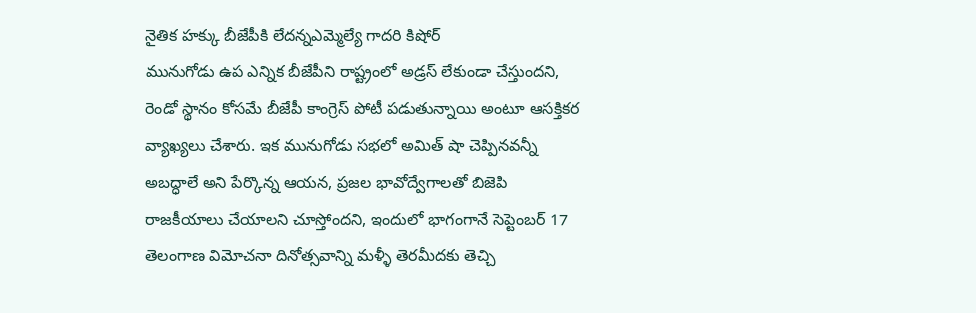నైతిక హక్కు బీజేపీకి లేదన్నఎమ్మెల్యే గాదరి కిషోర్
మునుగోడు ఉప ఎన్నిక బీజేపీని రాష్ట్రంలో అడ్రస్ లేకుండా చేస్తుందని, రెండో స్థానం కోసమే బీజేపీ కాంగ్రెస్ పోటీ పడుతున్నాయి అంటూ ఆసక్తికర వ్యాఖ్యలు చేశారు. ఇక మునుగోడు సభలో అమిత్ షా చెప్పినవన్నీ అబద్ధాలే అని పేర్కొన్న ఆయన, ప్రజల భావోద్వేగాలతో బిజెపి రాజకీయాలు చేయాలని చూస్తోందని, ఇందులో భాగంగానే సెప్టెంబర్ 17 తెలంగాణ విమోచనా దినోత్సవాన్ని మళ్ళీ తెరమీదకు తెచ్చి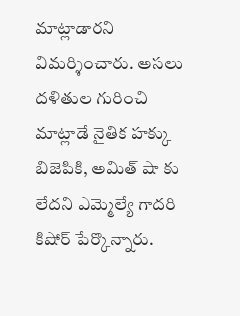మాట్లాడారని విమర్శించారు. అసలు దళితుల గురించి మాట్లాడే నైతిక హక్కు బిజెపికి, అమిత్ షా కు లేదని ఎమ్మెల్యే గాదరి కిషోర్ పేర్కొన్నారు.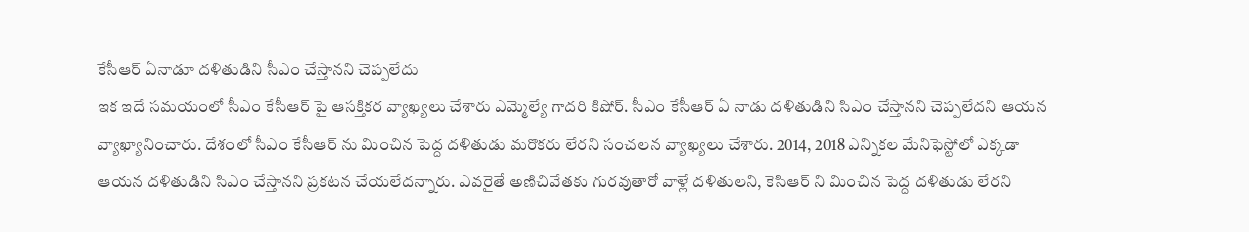కేసీఆర్ ఏనాడూ దళితుడిని సీఎం చేస్తానని చెప్పలేదు
ఇక ఇదే సమయంలో సీఎం కేసీఆర్ పై ఆసక్తికర వ్యాఖ్యలు చేశారు ఎమ్మెల్యే గాదరి కిషోర్. సీఎం కేసీఆర్ ఏ నాడు దళితుడిని సిఎం చేస్తానని చెప్పలేదని ఆయన వ్యాఖ్యానించారు. దేశంలో సీఎం కేసీఆర్ ను మించిన పెద్ద దళితుడు మరొకరు లేరని సంచలన వ్యాఖ్యలు చేశారు. 2014, 2018 ఎన్నికల మేనిఫెస్టోలో ఎక్కడా ఆయన దళితుడిని సిఎం చేస్తానని ప్రకటన చేయలేదన్నారు. ఎవరైతే అణిచివేతకు గురవుతారో వాళ్లే దళితులని, కెసిఆర్ ని మించిన పెద్ద దళితుడు లేరని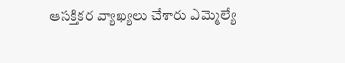ఆసక్తికర వ్యాఖ్యలు చేశారు ఎమ్మెల్యే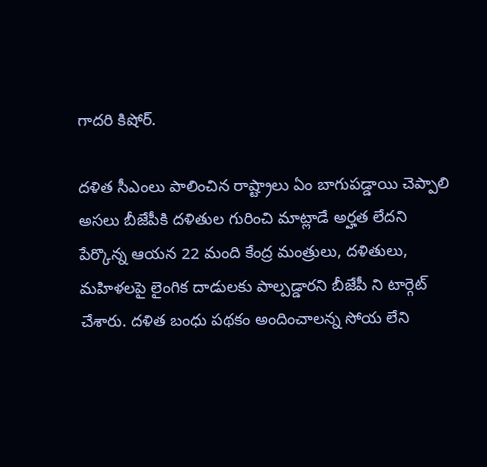గాదరి కిషోర్.

దళిత సీఎంలు పాలించిన రాష్ట్రాలు ఏం బాగుపడ్డాయి చెప్పాలి
అసలు బీజేపీకి దళితుల గురించి మాట్లాడే అర్హత లేదని పేర్కొన్న ఆయన 22 మంది కేంద్ర మంత్రులు, దళితులు, మహిళలపై లైంగిక దాడులకు పాల్పడ్డారని బీజేపీ ని టార్గెట్ చేశారు. దళిత బంధు పథకం అందించాలన్న సోయ లేని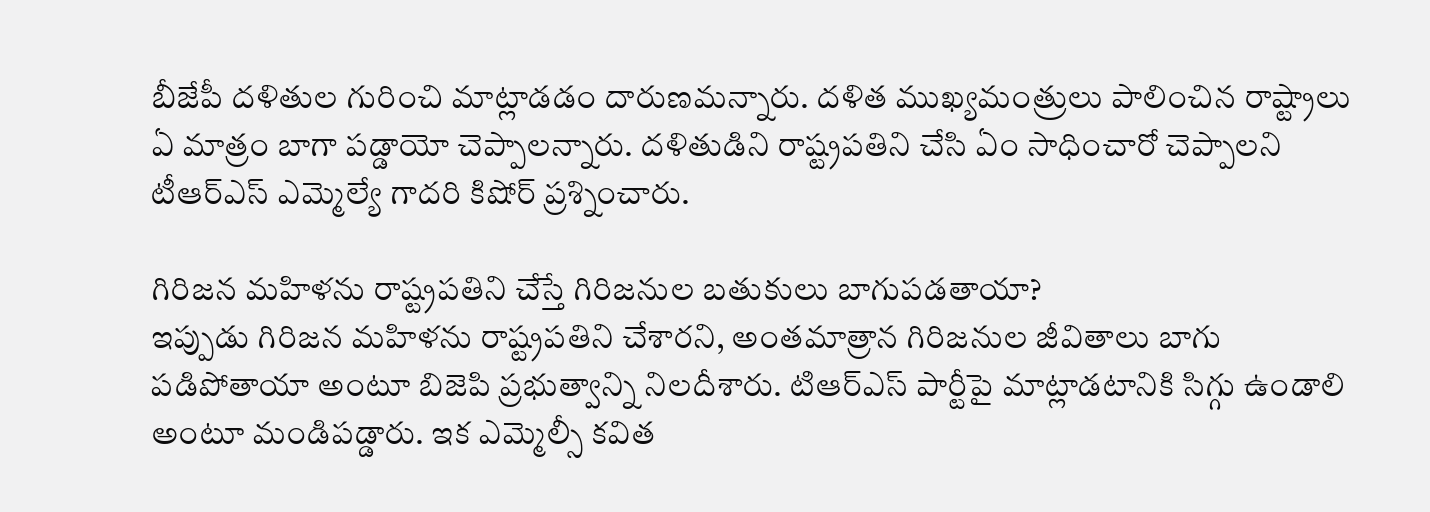బీజేపీ దళితుల గురించి మాట్లాడడం దారుణమన్నారు. దళిత ముఖ్యమంత్రులు పాలించిన రాష్ట్రాలు ఏ మాత్రం బాగా పడ్డాయో చెప్పాలన్నారు. దళితుడిని రాష్ట్రపతిని చేసి ఏం సాధించారో చెప్పాలని టీఆర్ఎస్ ఎమ్మెల్యే గాదరి కిషోర్ ప్రశ్నించారు.

గిరిజన మహిళను రాష్ట్రపతిని చేస్తే గిరిజనుల బతుకులు బాగుపడతాయా?
ఇప్పుడు గిరిజన మహిళను రాష్ట్రపతిని చేశారని, అంతమాత్రాన గిరిజనుల జీవితాలు బాగు పడిపోతాయా అంటూ బిజెపి ప్రభుత్వాన్ని నిలదీశారు. టిఆర్ఎస్ పార్టీపై మాట్లాడటానికి సిగ్గు ఉండాలి అంటూ మండిపడ్డారు. ఇక ఎమ్మెల్సీ కవిత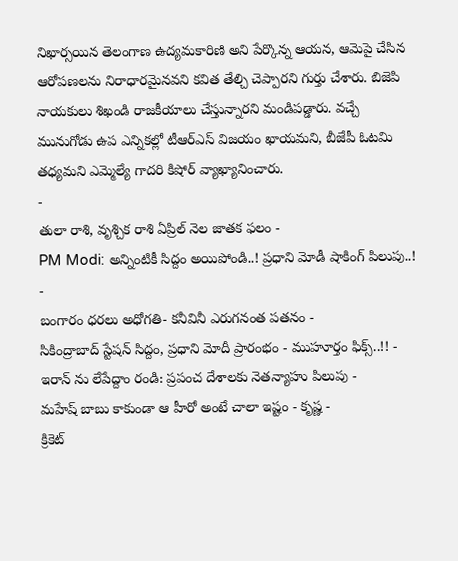నిఖార్సయిన తెలంగాణ ఉద్యమకారిణి అని పేర్కొన్న ఆయన, ఆమెపై చేసిన ఆరోపణలను నిరాధారమైనవని కవిత తేల్చి చెప్పారని గుర్తు చేశారు. బిజెపి నాయకులు శిఖండి రాజకీయాలు చేస్తున్నారని మండిపడ్డారు. వచ్చే మునుగోడు ఉప ఎన్నికల్లో టీఆర్ఎస్ విజయం ఖాయమని, బీజేపీ ఓటమి తధ్యమని ఎమ్మెల్యే గాదరి కిషోర్ వ్యాఖ్యానించారు.
-
తులా రాశి, వృశ్చిక రాశి ఏప్రిల్ నెల జాతక ఫలం -
PM Modi: అన్నింటికీ సిద్దం అయిపోండి..! ప్రధాని మోడీ షాకింగ్ పిలుపు..! -
బంగారం ధరలు అధోగతి- కనీవినీ ఎరుగనంత పతనం -
సికింద్రాబాద్ స్టేషన్ సిద్దం, ప్రధాని మోదీ ప్రారంభం - ముహూర్తం ఫిక్స్..!! -
ఇరాన్ ను లేపేద్దాం రండి: ప్రపంచ దేశాలకు నెతన్యాహు పిలుపు -
మహేష్ బాబు కాకుండా ఆ హీరో అంటే చాలా ఇష్టం - కృష్ణ -
క్రికెట్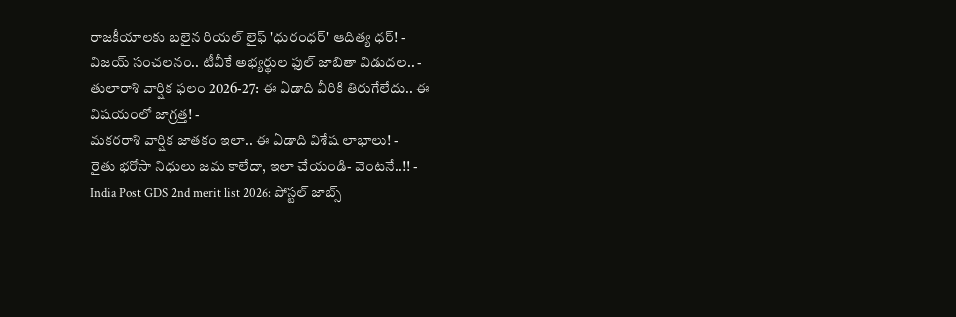రాజకీయాలకు బలైన రియల్ లైఫ్ 'ధురంధర్' ఆదిత్య ధర్! -
విజయ్ సంచలనం.. టీవీకే అభ్యర్థుల ఫుల్ జాబితా విడుదల.. -
తులారాశి వార్షిక ఫలం 2026-27: ఈ ఏడాది వీరికి తిరుగేలేదు.. ఈ విషయంలో జాగ్రత్త! -
మకరరాశి వార్షిక జాతకం ఇలా.. ఈ ఏడాది విశేష లాభాలు! -
రైతు భరోసా నిధులు జమ కాలేదా, ఇలా చేయండి- వెంటనే..!! -
India Post GDS 2nd merit list 2026: పోస్టల్ జాబ్స్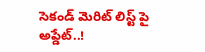సెకండ్ మెరిట్ లిస్ట్ పై అప్డేట్..!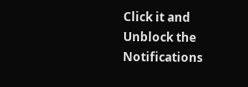Click it and Unblock the Notifications